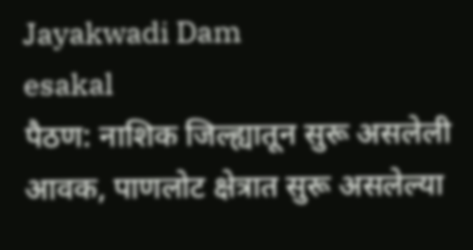Jayakwadi Dam
esakal
पैठण: नाशिक जिल्ह्यातून सुरू असलेली आवक, पाणलोट क्षेत्रात सुरू असलेल्या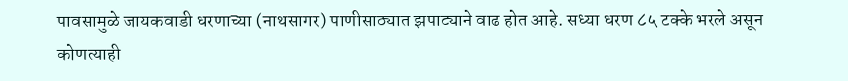पावसामुळे जायकवाडी धरणाच्या (नाथसागर) पाणीसाठ्यात झपाट्याने वाढ होत आहे. सध्या धरण ८५ टक्के भरले असून कोणत्याही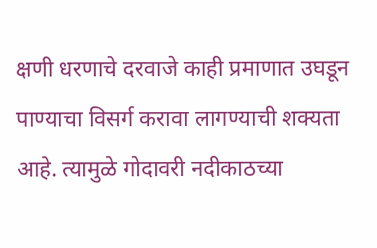क्षणी धरणाचे दरवाजे काही प्रमाणात उघडून पाण्याचा विसर्ग करावा लागण्याची शक्यता आहे. त्यामुळे गोदावरी नदीकाठच्या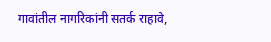गावांतील नागरिकांनी सतर्क राहावे,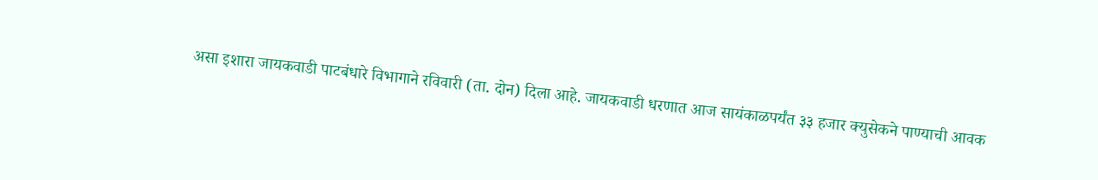असा इशारा जायकवाडी पाटबंधारे विभागाने रविवारी (ता. दोन) दिला आहे. जायकवाडी धरणात आज सायंकाळपर्यंत ३३ हजार क्युसेकने पाण्याची आवक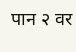पान २ वर